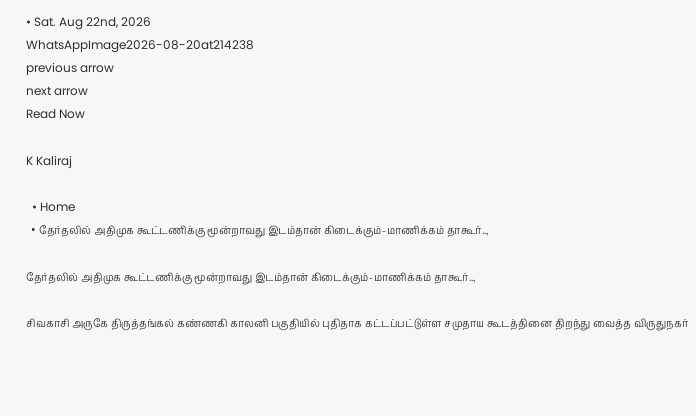• Sat. Aug 22nd, 2026
WhatsAppImage2026-08-20at214238
previous arrow
next arrow
Read Now

K Kaliraj

  • Home
  • தேர்தலில் அதிமுக கூட்டணிக்கு மூன்றாவது இடம்தான் கிடைக்கும்-மாணிக்கம் தாகூர்..,

தேர்தலில் அதிமுக கூட்டணிக்கு மூன்றாவது இடம்தான் கிடைக்கும்-மாணிக்கம் தாகூர்..,

சிவகாசி அருகே திருத்தங்கல் கண்ணகி காலனி பகுதியில் புதிதாக கட்டப்பட்டுள்ள சமுதாய கூடத்தினை திறந்து வைத்த விருதுநகர்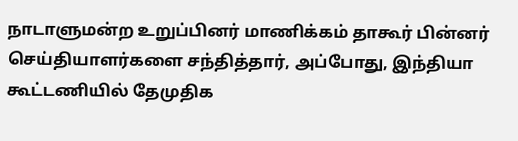நாடாளுமன்ற உறுப்பினர் மாணிக்கம் தாகூர் பின்னர் செய்தியாளர்களை சந்தித்தார், அப்போது, இந்தியா கூட்டணியில் தேமுதிக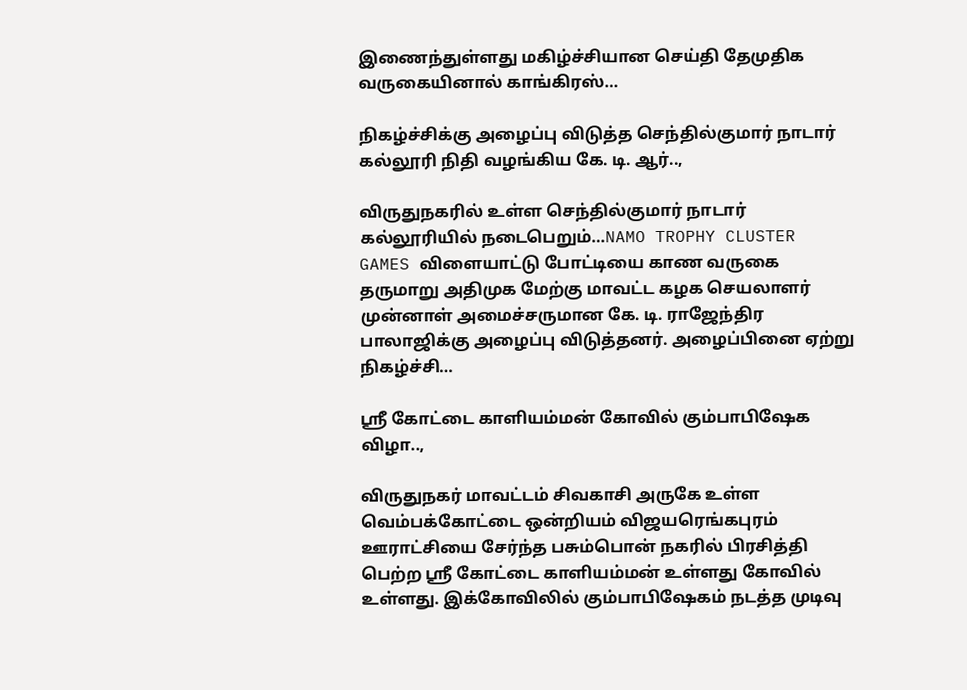இணைந்துள்ளது மகிழ்ச்சியான செய்தி தேமுதிக வருகையினால் காங்கிரஸ்…

நிகழ்ச்சிக்கு அழைப்பு விடுத்த செந்தில்குமார் நாடார் கல்லூரி நிதி வழங்கிய கே. டி. ஆர்..,

விருதுநகரில் உள்ள செந்தில்குமார் நாடார் கல்லூரியில் நடைபெறும்…NAMO TROPHY CLUSTER GAMES விளையாட்டு போட்டியை காண வருகை தருமாறு அதிமுக மேற்கு மாவட்ட கழக செயலாளர் முன்னாள் அமைச்சருமான கே. டி. ராஜேந்திர பாலாஜிக்கு அழைப்பு விடுத்தனர். அழைப்பினை ஏற்று நிகழ்ச்சி…

ஸ்ரீ கோட்டை காளியம்மன் கோவில் கும்பாபிஷேக விழா..,

விருதுநகர் மாவட்டம் சிவகாசி அருகே உள்ள வெம்பக்கோட்டை ஒன்றியம் விஜயரெங்கபுரம் ஊராட்சியை சேர்ந்த பசும்பொன் நகரில் பிரசித்தி பெற்ற ஸ்ரீ கோட்டை காளியம்மன் உள்ளது கோவில் உள்ளது. இக்கோவிலில் கும்பாபிஷேகம் நடத்த முடிவு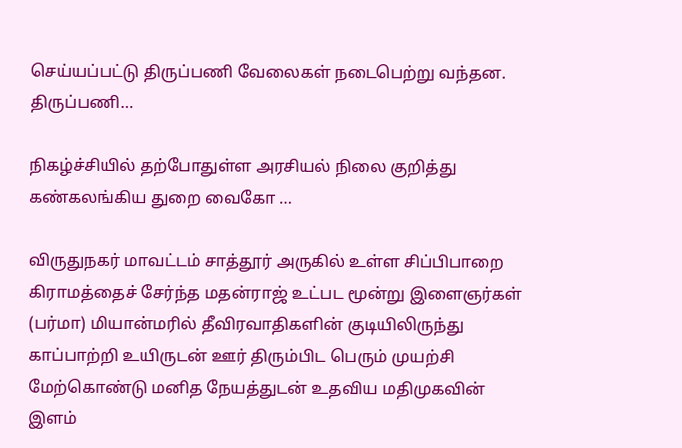செய்யப்பட்டு திருப்பணி வேலைகள் நடைபெற்று வந்தன. திருப்பணி…

நிகழ்ச்சியில் தற்போதுள்ள அரசியல் நிலை குறித்து கண்கலங்கிய துறை வைகோ …

விருதுநகர் மாவட்டம் சாத்தூர் அருகில் உள்ள சிப்பிபாறை கிராமத்தைச் சேர்ந்த மதன்ராஜ் உட்பட மூன்று இளைஞர்கள் (பர்மா) மியான்மரில் தீவிரவாதிகளின் குடியிலிருந்து காப்பாற்றி உயிருடன் ஊர் திரும்பிட பெரும் முயற்சி மேற்கொண்டு மனித நேயத்துடன் உதவிய மதிமுகவின் இளம்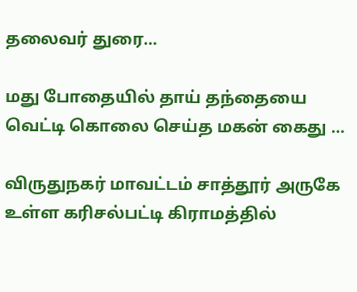தலைவர் துரை…

மது போதையில் தாய் தந்தையை வெட்டி கொலை செய்த மகன் கைது …

விருதுநகர் மாவட்டம் சாத்தூர் அருகே உள்ள கரிசல்பட்டி கிராமத்தில்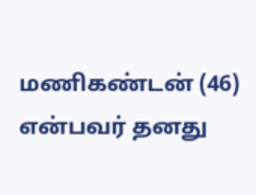மணிகண்டன் (46) என்பவர் தனது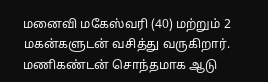மனைவி மகேஸ்வரி (40) மற்றும் 2 மகன்களுடன் வசித்து வருகிறார். மணிகண்டன் சொந்தமாக ஆடு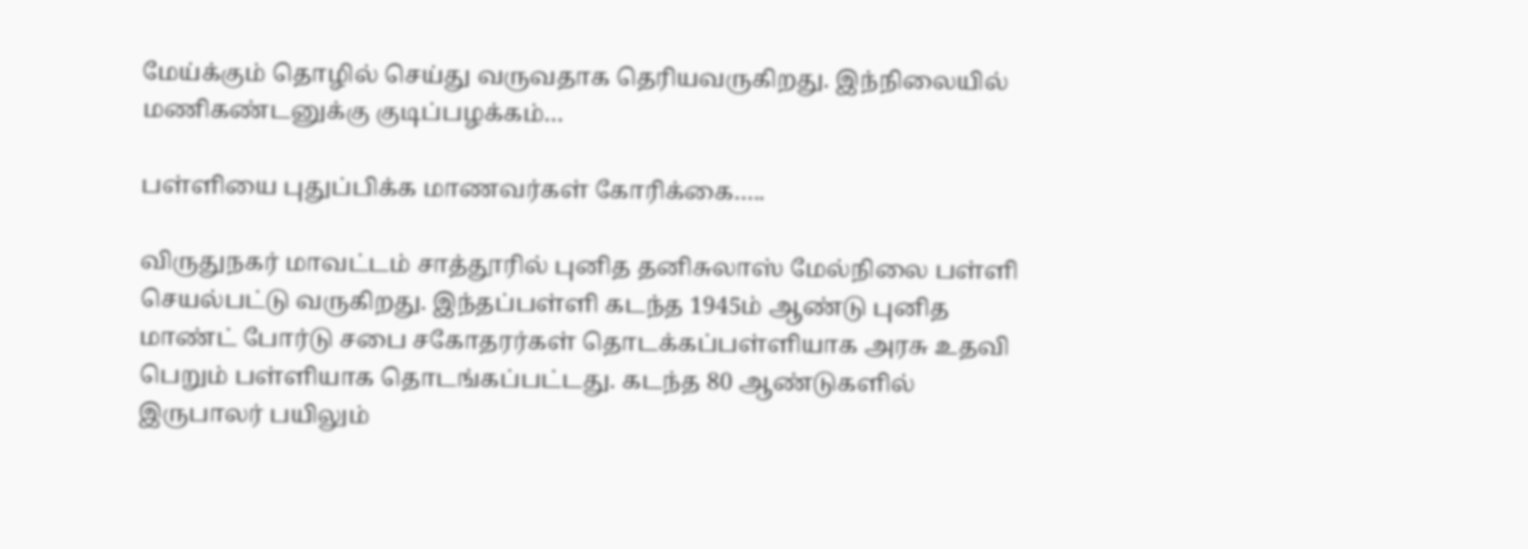மேய்க்கும் தொழில் செய்து வருவதாக தெரியவருகிறது. இந்நிலையில் மணிகண்டனுக்கு குடிப்பழக்கம்…

பள்ளியை புதுப்பிக்க மாணவர்கள் கோரிக்கை…..

விருதுநகர் மாவட்டம் சாத்தூரில் புனித தனிசுலாஸ் மேல்நிலை பள்ளி செயல்பட்டு வருகிறது. இந்தப்பள்ளி கடந்த 1945ம் ஆண்டு புனித மாண்ட் போர்டு சபை சகோதரர்கள் தொடக்கப்பள்ளியாக அரசு உதவி பெறும் பள்ளியாக தொடங்கப்பட்டது. கடந்த 80 ஆண்டுகளில் இருபாலர் பயிலும்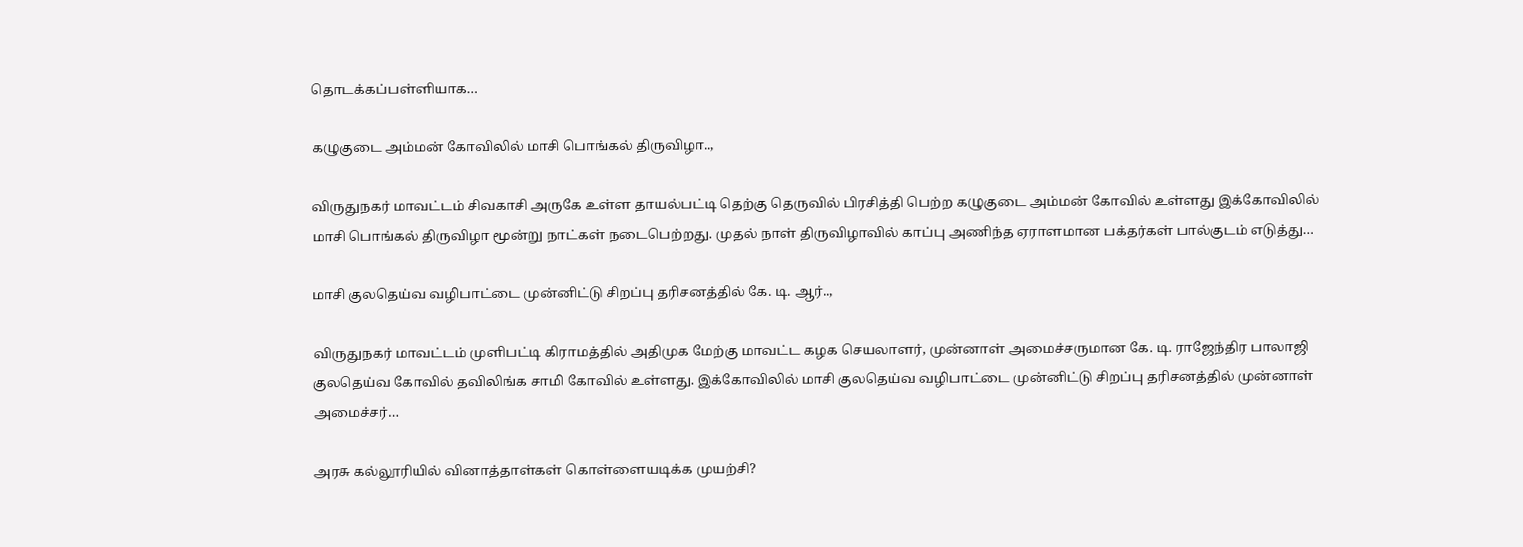தொடக்கப்பள்ளியாக…

கழுகுடை அம்மன் கோவிலில் மாசி பொங்கல் திருவிழா..,

விருதுநகர் மாவட்டம் சிவகாசி அருகே உள்ள தாயல்பட்டி தெற்கு தெருவில் பிரசித்தி பெற்ற கழுகுடை அம்மன் கோவில் உள்ளது இக்கோவிலில் மாசி பொங்கல் திருவிழா மூன்று நாட்கள் நடைபெற்றது. முதல் நாள் திருவிழாவில் காப்பு அணிந்த ஏராளமான பக்தர்கள் பால்குடம் எடுத்து…

மாசி குலதெய்வ வழிபாட்டை முன்னிட்டு சிறப்பு தரிசனத்தில் கே. டி. ஆர்..,

விருதுநகர் மாவட்டம் முளிபட்டி கிராமத்தில் அதிமுக மேற்கு மாவட்ட கழக செயலாளர், முன்னாள் அமைச்சருமான கே. டி. ராஜேந்திர பாலாஜி குலதெய்வ கோவில் தவிலிங்க சாமி கோவில் உள்ளது. இக்கோவிலில் மாசி குலதெய்வ வழிபாட்டை முன்னிட்டு சிறப்பு தரிசனத்தில் முன்னாள் அமைச்சர்…

அரசு கல்லூரியில் வினாத்தாள்கள் கொள்ளையடிக்க முயற்சி?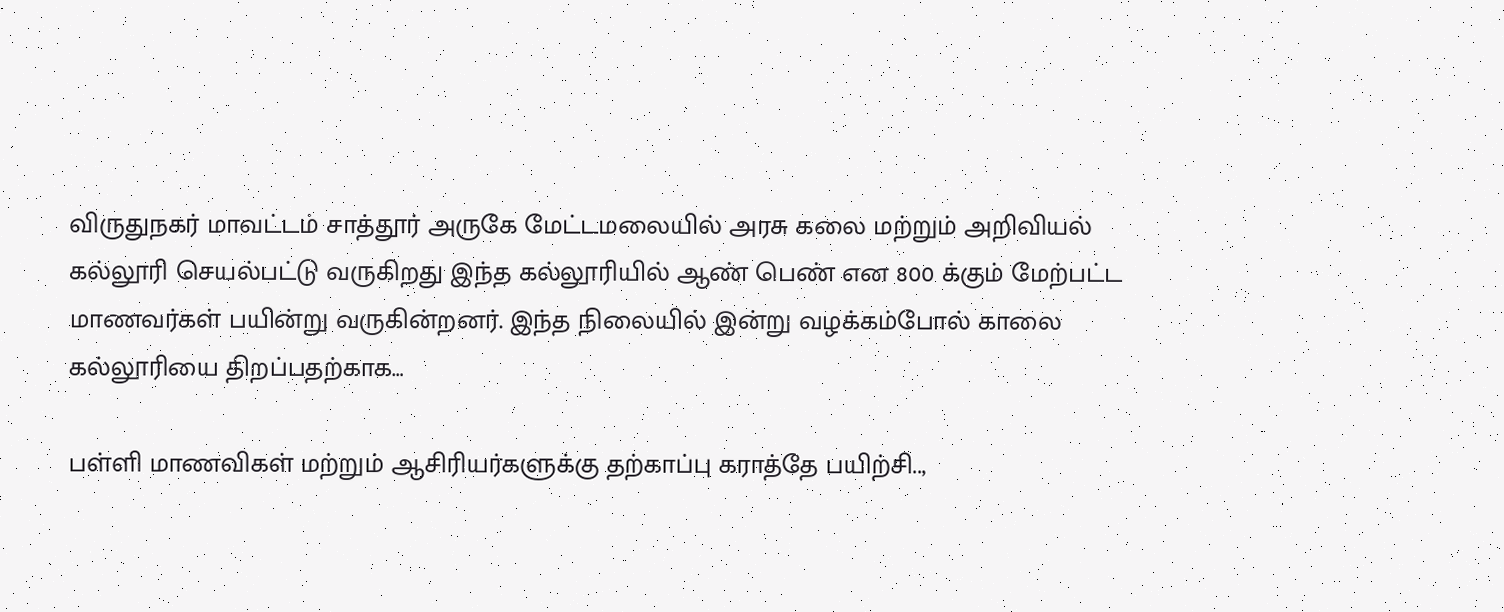விருதுநகர் மாவட்டம் சாத்தூர் அருகே மேட்டமலையில் அரசு கலை மற்றும் அறிவியல் கல்லூரி செயல்பட்டு வருகிறது இந்த கல்லூரியில் ஆண் பெண் என 800 க்கும் மேற்பட்ட மாணவர்கள் பயின்று வருகின்றனர். இந்த நிலையில் இன்று வழக்கம்போல் காலை கல்லூரியை திறப்பதற்காக…

பள்ளி மாணவிகள் மற்றும் ஆசிரியர்களுக்கு தற்காப்பு கராத்தே பயிற்சி..,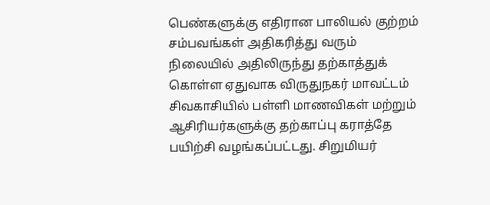பெண்களுக்கு எதிரான பாலியல் குற்றம் சம்பவங்கள் அதிகரித்து வரும் நிலையில் அதிலிருந்து தற்காத்துக் கொள்ள ஏதுவாக விருதுநகர் மாவட்டம் சிவகாசியில் பள்ளி மாணவிகள் மற்றும் ஆசிரியர்களுக்கு தற்காப்பு கராத்தே பயிற்சி வழங்கப்பட்டது. சிறுமியர்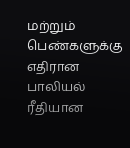மற்றும் பெண்களுக்கு எதிரான பாலியல் ரீதியான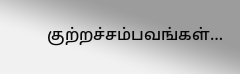குற்றச்சம்பவங்கள்…